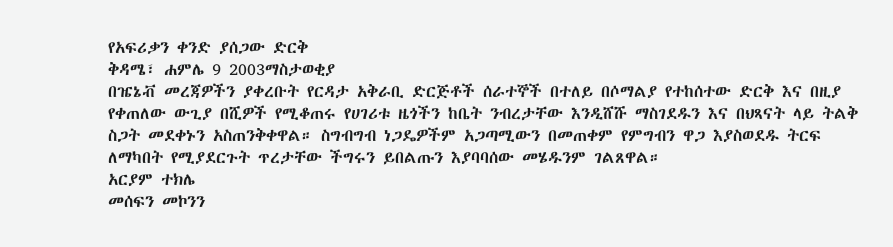የአፍሪቃን ቀንድ ያሰጋው ድርቅ
ቅዳሜ፣ ሐምሌ 9 2003ማስታወቂያ
በዤኔቭ መረጃዎችን ያቀረቡት የርዳታ አቅራቢ ድርጅቶች ሰራተኞች በተለይ በሶማልያ የተከሰተው ድርቅ እና በዚያ የቀጠለው ውጊያ በሺዎች የሚቆጠሩ የሀገሪቱ ዜጎችን ከቤት ንብረታቸው እንዲሸሹ ማስገደዱን እና በህጻናት ላይ ትልቅ ስጋት መደቀኑን አስጠንቅቀዋል። ስግብግብ ነጋዴዎችም አጋጣሚውን በመጠቀም የምግብን ዋጋ እያስወደዱ ትርፍ ለማካበት የሚያደርጉት ጥረታቸው ችግሩን ይበልጡን እያባባሰው መሄዱንም ገልጸዋል።
አርያም ተክሌ
መሰፍን መኮንን